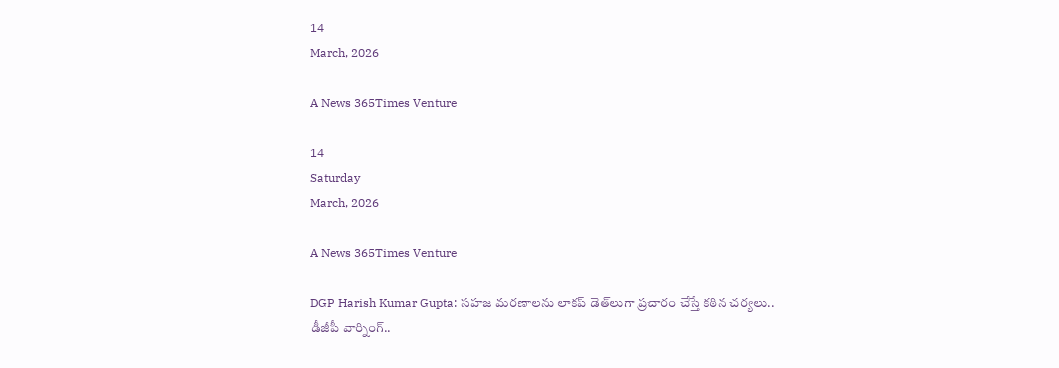14
March, 2026

A News 365Times Venture

14
Saturday
March, 2026

A News 365Times Venture

DGP Harish Kumar Gupta: సహజ మరణాలను లాకప్ డెత్‌లుగా ప్రచారం చేస్తే కఠిన చర్యలు.. డీజీపీ వార్నింగ్..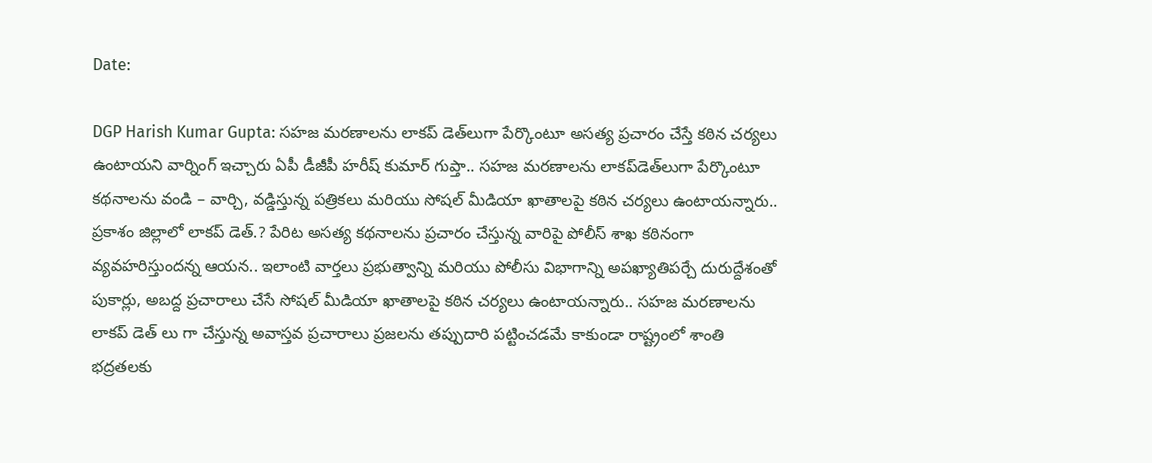Date:

DGP Harish Kumar Gupta: సహజ మరణాలను లాకప్ డెత్‌లుగా పేర్కొంటూ అసత్య ప్రచారం చేస్తే కఠిన చర్యలు ఉంటాయని వార్నింగ్‌ ఇచ్చారు ఏపీ డీజీపీ హరీష్ కుమార్ గుప్తా.. సహజ మరణాలను లాకప్‌డెత్‌లుగా పేర్కొంటూ కథనాలను వండి – వార్చి, వడ్డిస్తున్న పత్రికలు మరియు సోషల్ మీడియా ఖాతాలపై కఠిన చర్యలు ఉంటాయన్నారు.. ప్రకాశం జిల్లాలో లాకప్ డెత్.? పేరిట అసత్య కథనాలను ప్రచారం చేస్తున్న వారిపై పోలీస్ శాఖ కఠినంగా వ్యవహరిస్తుందన్న ఆయన.. ఇలాంటి వార్తలు ప్రభుత్వాన్ని మరియు పోలీసు విభాగాన్ని అపఖ్యాతిపర్చే దురుద్దేశంతో పుకార్లు, అబద్ద ప్రచారాలు చేసే సోషల్ మీడియా ఖాతాలపై కఠిన చర్యలు ఉంటాయన్నారు.. సహజ మరణాలను లాకప్ డెత్ లు గా చేస్తున్న అవాస్తవ ప్రచారాలు ప్రజలను తప్పుదారి పట్టించడమే కాకుండా రాష్ట్రంలో శాంతి భద్రతలకు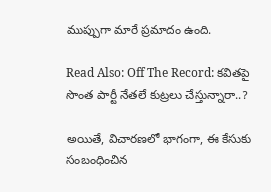ముప్పుగా మారే ప్రమాదం ఉంది.

Read Also: Off The Record: కవితపై సొంత పార్టీ నేతలే కుట్రలు చేస్తున్నారా..?

అయితే, విచారణలో భాగంగా, ఈ కేసుకు సంబంధించిన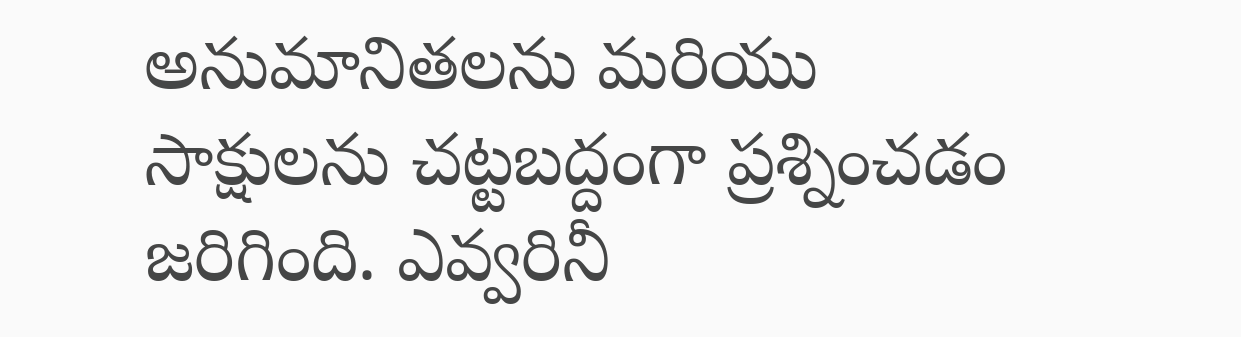అనుమానితలను మరియు సాక్షులను చట్టబద్దంగా ప్రశ్నించడం జరిగింది. ఎవ్వరినీ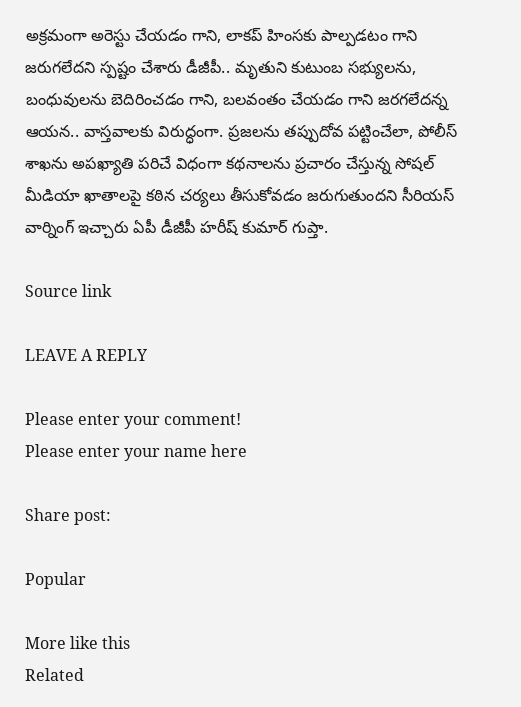అక్రమంగా అరెస్టు చేయడం గాని, లాకప్ హింసకు పాల్పడటం గాని జరుగలేదని స్పష్టం చేశారు డీజీపీ.. మృతుని కుటుంబ సభ్యులను, బంధువులను బెదిరించడం గాని, బలవంతం చేయడం గాని జరగలేదన్న ఆయన.. వాస్తవాలకు విరుద్ధంగా. ప్రజలను తప్పుదోవ పట్టించేలా, పోలీస్ శాఖను అపఖ్యాతి పరిచే విధంగా కథనాలను ప్రచారం చేస్తున్న సోషల్ మీడియా ఖాతాలపై కఠిన చర్యలు తీసుకోవడం జరుగుతుందని సీరియస్‌ వార్నింగ్‌ ఇచ్చారు ఏపీ డీజీపీ హరీష్ కుమార్ గుప్తా.

Source link

LEAVE A REPLY

Please enter your comment!
Please enter your name here

Share post:

Popular

More like this
Related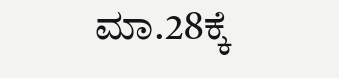ಮಾ.28ಕ್ಕೆ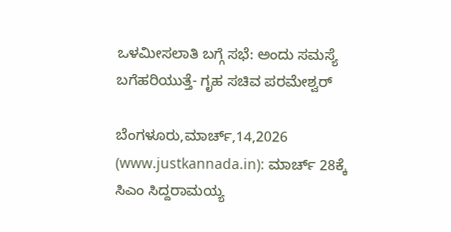ಒಳಮೀಸಲಾತಿ ಬಗ್ಗೆ ಸಭೆ: ಅಂದು ಸಮಸ್ಯೆ ಬಗೆಹರಿಯುತ್ತೆ- ಗೃಹ ಸಚಿವ ಪರಮೇಶ್ವರ್

ಬೆಂಗಳೂರು,ಮಾರ್ಚ್,14,2026 (www.justkannada.in): ಮಾರ್ಚ್ 28ಕ್ಕೆ ಸಿಎಂ ಸಿದ್ದರಾಮಯ್ಯ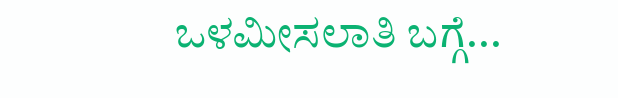ಒಳಮೀಸಲಾತಿ ಬಗ್ಗೆ...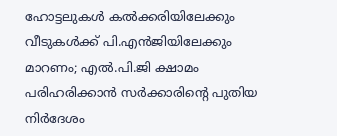ഹോട്ടലുകള്‍ കല്‍ക്കരിയിലേക്കും വീടുകള്‍ക്ക് പി.എന്‍ജിയിലേക്കും മാറണം; എല്‍.പി.ജി ക്ഷാമം പരിഹരിക്കാന്‍ സര്‍ക്കാരിന്റെ പുതിയ നിര്‍ദേശം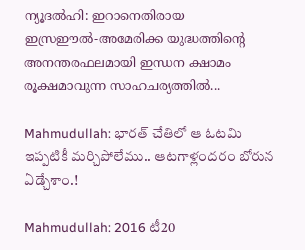ന്യൂദല്‍ഹി: ഇറാനെതിരായ ഇസ്രഈല്‍-അമേരിക്ക യുദ്ധത്തിന്റെ അനന്തരഫലമായി ഇന്ധന ക്ഷാമം രൂക്ഷമാവുന്ന സാഹചര്യത്തില്‍...

Mahmudullah: భారత్ చేతిలో ఆ ఓటమి ఇప్పటికీ మర్చిపోలేము.. ఆటగాళ్లందరం బోరున ఏడ్చేశాం.!

Mahmudullah: 2016 టీ20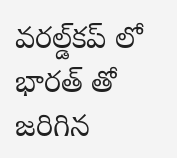వరల్డ్‌కప్‌ లో భారత్‌ తో జరిగిన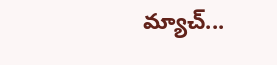మ్యాచ్‌...